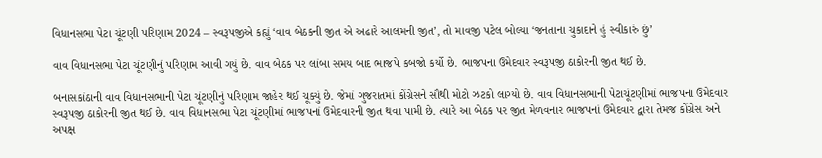વિધાનસભા પેટા ચૂંટણી પરિણામ 2024 – સ્વરૂપજીએ કહ્યું ‘વાવ બેઠકની જીત એ અઢારે આલમની જીત’, તો માવજી પટેલ બોલ્યા ‘જનતાના ચુકાદાને હું સ્વીકારું છું’

વાવ વિધાનસભા પેટા ચૂંટણીનું પરિણામ આવી ગયું છે. વાવ બેઠક પર લાંબા સમય બાદ ભાજપે કબજો કર્યો છે. ભાજપના ઉમેદવાર સ્વરૂપજી ઠાકોરની જીત થઈ છે.

બનાસકાંઠાની વાવ વિધાનસભાની પેટા ચૂંટણીનું પરિણામ જાહેર થઈ ચૂક્યું છે. જેમાં ગુજરાતમાં કોંગ્રેસને સૌથી મોટો ઝટકો લાગ્યો છે. વાવ વિધાનસભાની પેટાચૂંટણીમાં ભાજપના ઉમેદવાર સ્વરૂપજી ઠાકોરની જીત થઈ છે. વાવ વિધાનસભા પેટા ચૂંટણીમાં ભાજપનાં ઉમેદવારની જીત થવા પામી છે. ત્યારે આ બેઠક પર જીત મેળવનાર ભાજપનાં ઉમેદવાર દ્વારા તેમજ કોંગ્રેસ અને અપક્ષ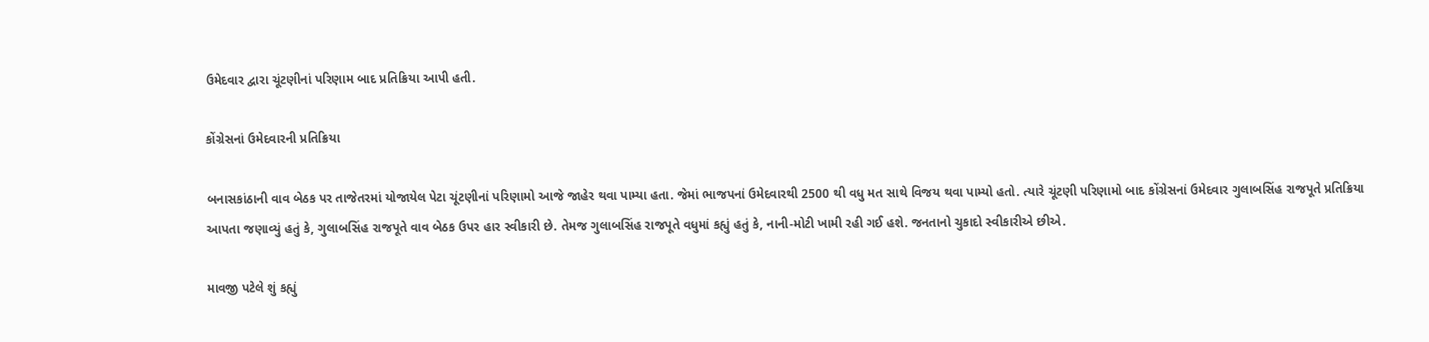ઉમેદવાર દ્વારા ચૂંટણીનાં પરિણામ બાદ પ્રતિક્રિયા આપી હતી.

કોંગ્રેસનાં ઉમેદવારની પ્રતિક્રિયા

બનાસકાંઠાની વાવ બેઠક પર તાજેતરમાં યોજાયેલ પેટા ચૂંટણીનાં પરિણામો આજે જાહેર થવા પામ્યા હતા. જેમાં ભાજપનાં ઉમેદવારથી 2500 થી વધુ મત સાથે વિજય થવા પામ્યો હતો. ત્યારે ચૂંટણી પરિણામો બાદ કોંગ્રેસનાં ઉમેદવાર ગુલાબસિંહ રાજપૂતે પ્રતિક્રિયા આપતા જણાવ્યું હતું કે, ગુલાબસિંહ રાજપૂતે વાવ બેઠક ઉપર હાર સ્વીકારી છે. તેમજ ગુલાબસિંહ રાજપૂતે વધુમાં કહ્યું હતું કે, નાની-મોટી ખામી રહી ગઈ હશે. જનતાનો ચુકાદો સ્વીકારીએ છીએ.

માવજી પટેલે શું કહ્યું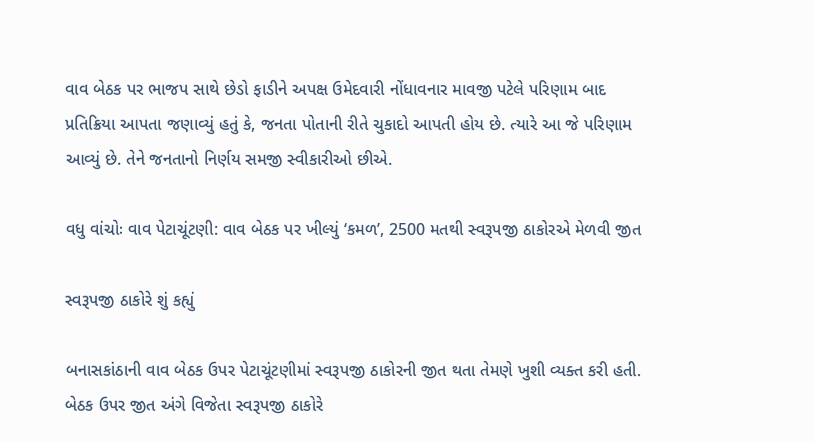વાવ બેઠક પર ભાજપ સાથે છેડો ફાડીને અપક્ષ ઉમેદવારી નોંધાવનાર માવજી પટેલે પરિણામ બાદ પ્રતિક્રિયા આપતા જણાવ્યું હતું કે, જનતા પોતાની રીતે ચુકાદો આપતી હોય છે. ત્યારે આ જે પરિણામ આવ્યું છે. તેને જનતાનો નિર્ણય સમજી સ્વીકારીઓ છીએ.

વધુ વાંચોઃ વાવ પેટાચૂંટણી: વાવ બેઠક પર ખીલ્યું ‘કમળ’, 2500 મતથી સ્વરૂપજી ઠાકોરએ મેળવી જીત

સ્વરૂપજી ઠાકોરે શું કહ્યું

બનાસકાંઠાની વાવ બેઠક ઉપર પેટાચૂંટણીમાં સ્વરૂપજી ઠાકોરની જીત થતા તેમણે ખુશી વ્યક્ત કરી હતી. બેઠક ઉપર જીત અંગે વિજેતા સ્વરૂપજી ઠાકોરે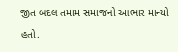જીત બદલ તમામ સમાજનો આભાર માન્યો હતો.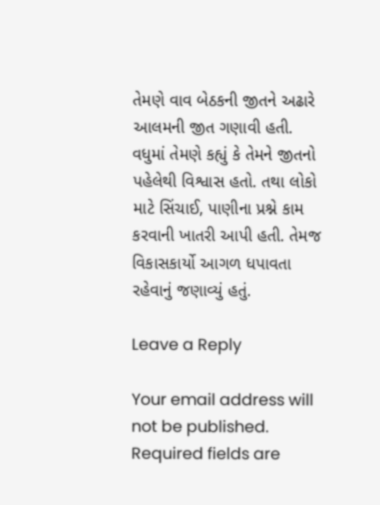તેમણે વાવ બેઠકની જીતને અઢારે આલમની જીત ગણાવી હતી. વધુમાં તેમણે કહ્યું કે તેમને જીતનો પહેલેથી વિશ્વાસ હતો. તથા લોકો માટે સિંચાઈ, પાણીના પ્રશ્ને કામ કરવાની ખાતરી આપી હતી. તેમજ વિકાસકાર્યો આગળ ધપાવતા રહેવાનું જણાવ્યું હતું.

Leave a Reply

Your email address will not be published. Required fields are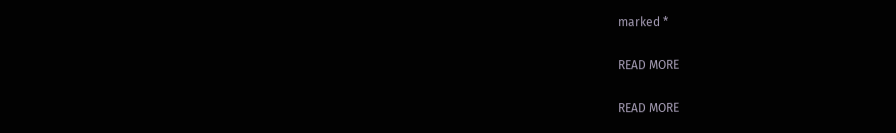marked *

READ MORE

READ MORE